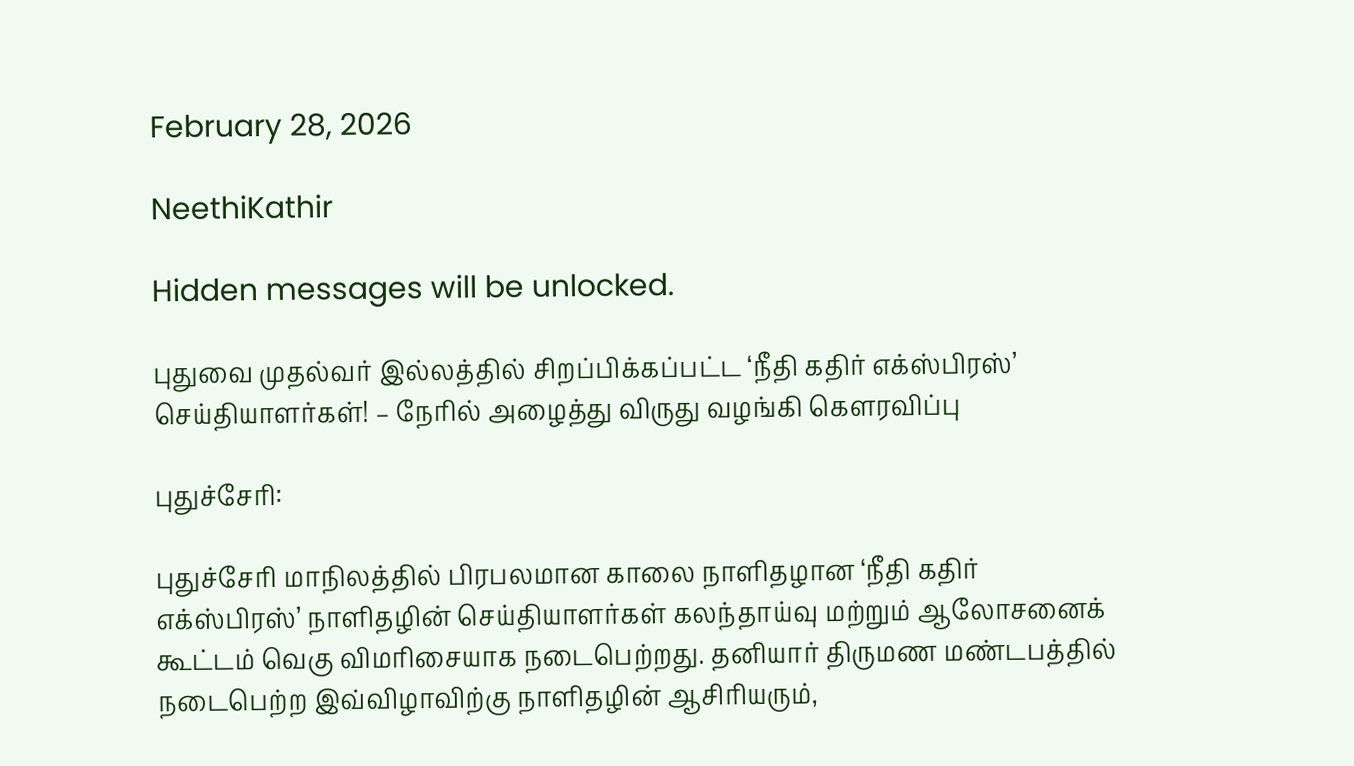February 28, 2026

NeethiKathir

Hidden messages will be unlocked.

புதுவை முதல்வர் இல்லத்தில் சிறப்பிக்கப்பட்ட ‘நீதி கதிர் எக்ஸ்பிரஸ்’ செய்தியாளர்கள்! – நேரில் அழைத்து விருது வழங்கி கௌரவிப்பு

புதுச்சேரி:

புதுச்சேரி மாநிலத்தில் பிரபலமான காலை நாளிதழான ‘நீதி கதிர் எக்ஸ்பிரஸ்’ நாளிதழின் செய்தியாளர்கள் கலந்தாய்வு மற்றும் ஆலோசனைக் கூட்டம் வெகு விமரிசையாக நடைபெற்றது. தனியார் திருமண மண்டபத்தில் நடைபெற்ற இவ்விழாவிற்கு நாளிதழின் ஆசிரியரும்,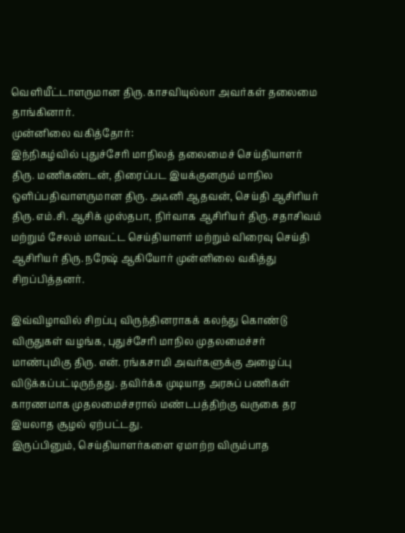வெளியீட்டாளருமான திரு. காசவியுல்லா அவர்கள் தலைமை தாங்கினார்.
முன்னிலை வகித்தோர்:
இந்நிகழ்வில் புதுச்சேரி மாநிலத் தலைமைச் செய்தியாளர் திரு. மணிகண்டன், திரைப்பட இயக்குனரும் மாநில ஒளிப்பதிவாளருமான திரு. அஃனி ஆதவன், செய்தி ஆசிரியர் திரு. எம்.சி. ஆசிக் முஸ்தபா, நிர்வாக ஆசிரியர் திரு. சதாசிவம் மற்றும் சேலம் மாவட்ட செய்தியாளர் மற்றும் விரைவு செய்தி ஆசிரியர் திரு. நரேஷ் ஆகியோர் முன்னிலை வகித்து சிறப்பித்தனர்.

இவ்விழாவில் சிறப்பு விருந்தினராகக் கலந்து கொண்டு விருதுகள் வழங்க, புதுச்சேரி மாநில முதலமைச்சர் மாண்புமிகு திரு. என். ரங்கசாமி அவர்களுக்கு அழைப்பு விடுக்கப்பட்டிருந்தது. தவிர்க்க முடியாத அரசுப் பணிகள் காரணமாக முதலமைச்சரால் மண்டபத்திற்கு வருகை தர இயலாத சூழல் ஏற்பட்டது.
இருப்பினும், செய்தியாளர்களை ஏமாற்ற விரும்பாத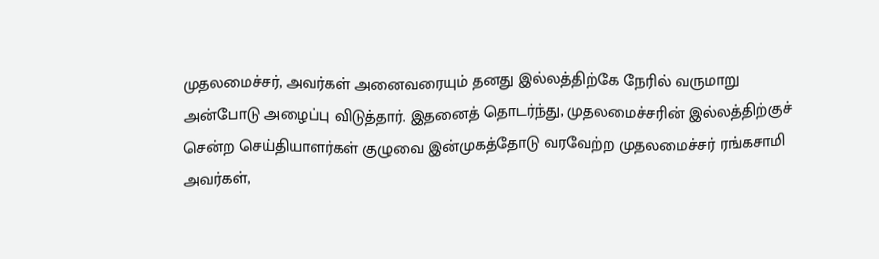முதலமைச்சர், அவர்கள் அனைவரையும் தனது இல்லத்திற்கே நேரில் வருமாறு அன்போடு அழைப்பு விடுத்தார். இதனைத் தொடர்ந்து, முதலமைச்சரின் இல்லத்திற்குச் சென்ற செய்தியாளர்கள் குழுவை இன்முகத்தோடு வரவேற்ற முதலமைச்சர் ரங்கசாமி அவர்கள்,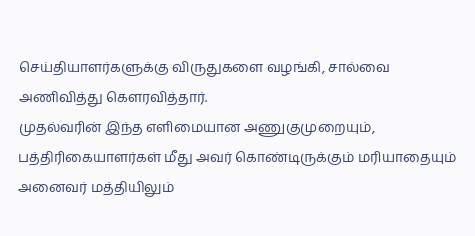செய்தியாளர்களுக்கு விருதுகளை வழங்கி, சால்வை அணிவித்து கௌரவித்தார்.
முதல்வரின் இந்த எளிமையான அணுகுமுறையும், பத்திரிகையாளர்கள் மீது அவர் கொண்டிருக்கும் மரியாதையும் அனைவர் மத்தியிலும்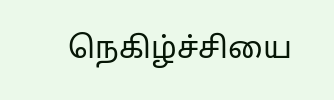நெகிழ்ச்சியை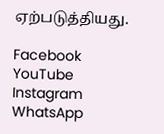ஏற்படுத்தியது.

Facebook
YouTube
Instagram
WhatsApp